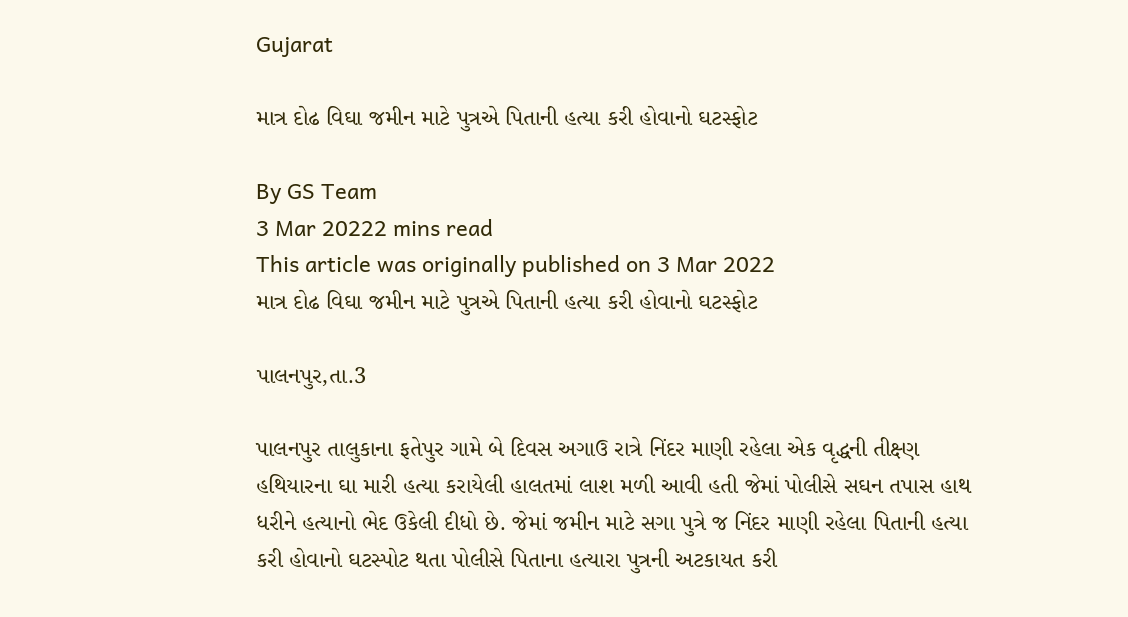Gujarat

માત્ર દોઢ વિઘા જમીન માટે પુત્રએ પિતાની હત્યા કરી હોવાનો ઘટસ્ફોટ

By GS Team
3 Mar 20222 mins read
This article was originally published on 3 Mar 2022
માત્ર દોઢ વિઘા જમીન માટે પુત્રએ પિતાની હત્યા કરી હોવાનો ઘટસ્ફોટ

પાલનપુર,તા.3

પાલનપુર તાલુકાના ફતેપુર ગામે બે દિવસ અગાઉ રાત્રે નિંદર માણી રહેલા એક વૃદ્ધની તીક્ષ્ણ હથિયારના ઘા મારી હત્યા કરાયેલી હાલતમાં લાશ મળી આવી હતી જેમાં પોલીસે સઘન તપાસ હાથ ધરીને હત્યાનો ભેદ ઉકેલી દીધો છે. જેમાં જમીન માટે સગા પુત્રે જ નિંદર માણી રહેલા પિતાની હત્યા કરી હોવાનો ઘટસ્પોટ થતા પોલીસે પિતાના હત્યારા પુત્રની અટકાયત કરી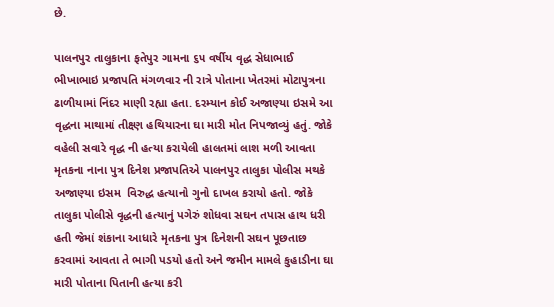છે.

પાલનપુર તાલુકાના ફતેપુર ગામના ૬૫ વર્ષીય વૃદ્ધ સેધાભાઈ ભીખાભાઇ પ્રજાપતિ મંગળવાર ની રાત્રે પોતાના ખેતરમાં મોટાપુત્રના ઢાળીયામાં નિંદર માણી રહ્યા હતા. દરમ્યાન કોઈ અજાણ્યા ઇસમે આ વૃદ્ધના માથામાં તીક્ષ્ણ હથિયારના ઘા મારી મોત નિપજાવ્યું હતું. જોકે વહેલી સવારે વૃદ્ધ ની હત્યા કરાયેલી હાલતમાં લાશ મળી આવતા મૃતકના નાના પુત્ર દિનેશ પ્રજાપતિએ પાલનપુર તાલુકા પોલીસ મથકે અજાણ્યા ઇસમ  વિરુદ્ધ હત્યાનો ગુનો દાખલ કરાયો હતો. જોકે તાલુકા પોલીસે વૃદ્ધની હત્યાનું પગેરું શોધવા સઘન તપાસ હાથ ધરી હતી જેમાં શંકાના આધારે મૃતકના પુત્ર દિનેશની સઘન પૂછતાછ કરવામાં આવતા તે ભાગી પડયો હતો અને જમીન મામલે કુહાડીના ઘા મારી પોતાના પિતાની હત્યા કરી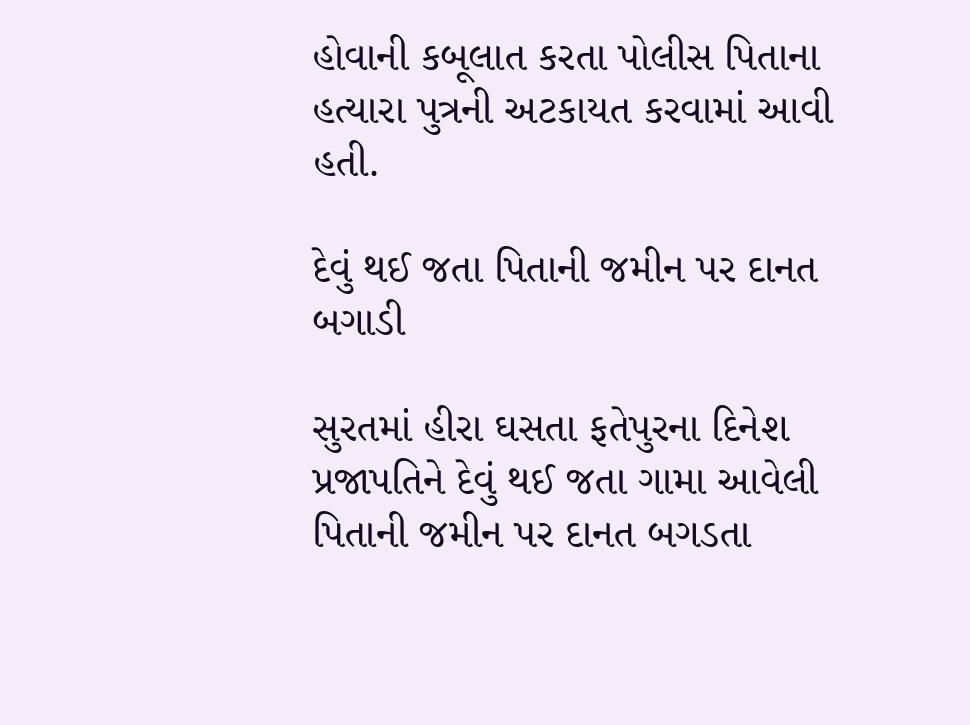હોવાની કબૂલાત કરતા પોલીસ પિતાના હત્યારા પુત્રની અટકાયત કરવામાં આવી હતી.

દેવું થઈ જતા પિતાની જમીન પર દાનત બગાડી

સુરતમાં હીરા ઘસતા ફતેપુરના દિનેશ પ્રજાપતિને દેવું થઈ જતા ગામા આવેલી પિતાની જમીન પર દાનત બગડતા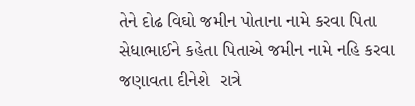તેને દોઢ વિઘો જમીન પોતાના નામે કરવા પિતા સેધાભાઈને કહેતા પિતાએ જમીન નામે નહિ કરવા જણાવતા દીનેશે  રાત્રે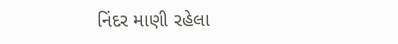નિંદર માણી રહેલા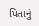પિતાનું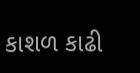કાશળ કાઢી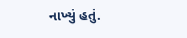નાખ્યું હતું.